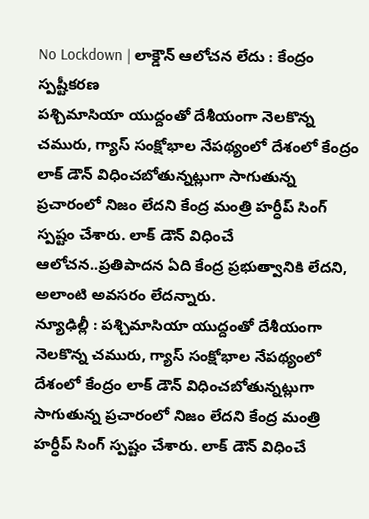No Lockdown | లాక్డౌన్ ఆలోచన లేదు : కేంద్రం స్పష్టీకరణ
పశ్చిమాసియా యుద్దంతో దేశీయంగా నెలకొన్న చమురు, గ్యాస్ సంక్షోభాల నేపథ్యంలో దేశంలో కేంద్రం లాక్ డౌన్ విధించబోతున్నట్లుగా సాగుతున్న ప్రచారంలో నిజం లేదని కేంద్ర మంత్రి హర్ధీప్ సింగ్ స్పష్టం చేశారు. లాక్ డౌన్ విధించే ఆలోచన..ప్రతిపాదన ఏది కేంద్ర ప్రభుత్వానికి లేదని, అలాంటి అవసరం లేదన్నారు.
న్యూఢిల్లీ : పశ్చిమాసియా యుద్దంతో దేశీయంగా నెలకొన్న చమురు, గ్యాస్ సంక్షోభాల నేపథ్యంలో దేశంలో కేంద్రం లాక్ డౌన్ విధించబోతున్నట్లుగా సాగుతున్న ప్రచారంలో నిజం లేదని కేంద్ర మంత్రి హర్ధీప్ సింగ్ స్పష్టం చేశారు. లాక్ డౌన్ విధించే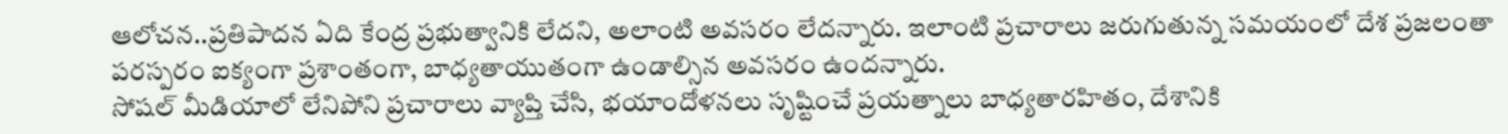ఆలోచన..ప్రతిపాదన ఏది కేంద్ర ప్రభుత్వానికి లేదని, అలాంటి అవసరం లేదన్నారు. ఇలాంటి ప్రచారాలు జరుగుతున్న సమయంలో దేశ ప్రజలంతా పరస్పరం ఐక్యంగా ప్రశాంతంగా, బాధ్యతాయుతంగా ఉండాల్సిన అవసరం ఉందన్నారు.
సోషల్ మీడియాలో లేనిపోని ప్రచారాలు వ్యాప్తి చేసి, భయాందోళనలు సృష్టించే ప్రయత్నాలు బాధ్యతారహితం, దేశానికి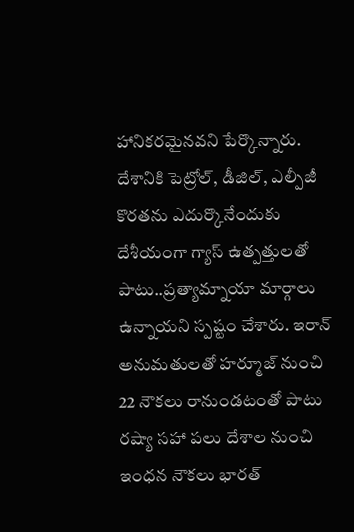హానికరమైనవని పేర్కొన్నారు. దేశానికి పెట్రోల్, డీజిల్, ఎల్పీజీ కొరతను ఎదుర్కొనేందుకు దేశీయంగా గ్యాస్ ఉత్పత్తులతో పాటు..ప్రత్యామ్నాయా మార్గాలు ఉన్నాయని స్పష్టం చేశారు. ఇరాన్ అనుమతులతో హర్మూజ్ నుంచి 22 నౌకలు రానుండటంతో పాటు రష్యా సహా పలు దేశాల నుంచి ఇంధన నౌకలు భారత్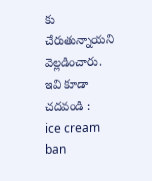కు చేరుతున్నాయని వెల్లడించారు.
ఇవి కూడా చదవండి :
ice cream ban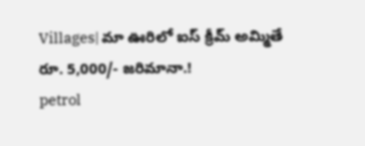Villages| మా ఊరిలో ఐస్ క్రీమ్ అమ్మితే రూ. 5,000/- జరిమానా.!
petrol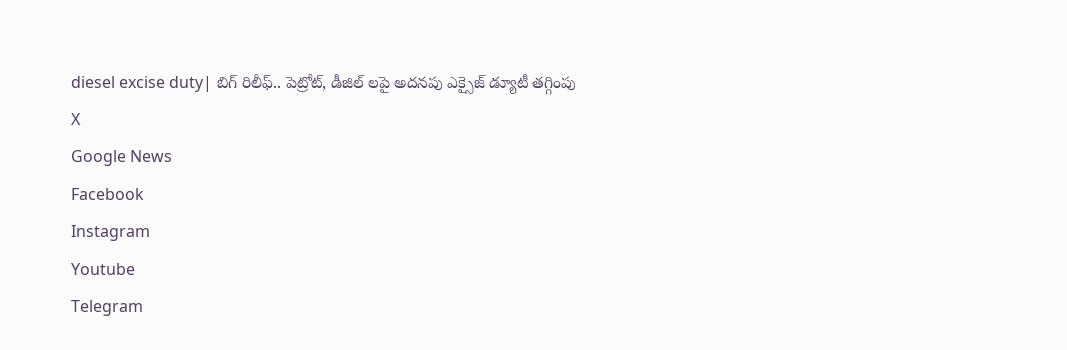diesel excise duty| బిగ్ రిలీఫ్.. పెట్రోట్, డీజిల్ లపై అదనపు ఎక్సైజ్ డ్యూటీ తగ్గింపు
X
Google News
Facebook
Instagram
Youtube
Telegram